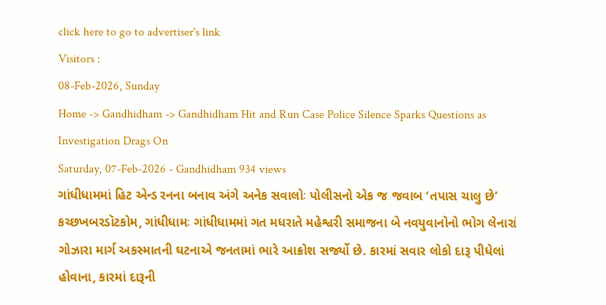click here to go to advertiser's link
Visitors :
08-Feb-2026, Sunday
Home -> Gandhidham -> Gandhidham Hit and Run Case Police Silence Sparks Questions as Investigation Drags On
Saturday, 07-Feb-2026 - Gandhidham 934 views
ગાંધીધામમાં હિટ એન્ડ રનના બનાવ અંગે અનેક સવાલોઃ પોલીસનો એક જ જવાબ ‘તપાસ ચાલુ છે’
કચ્છખબરડૉટકોમ, ગાંધીધામઃ ગાંધીધામમાં ગત મધરાતે મહેશ્વરી સમાજના બે નવયુવાનોનો ભોગ લેનારાં ગોઝારા માર્ગ અકસ્માતની ઘટનાએ જનતામાં ભારે આક્રોશ સર્જ્યો છે. કારમાં સવાર લોકો દારૂ પીધેલાં હોવાના, કારમાં દારૂની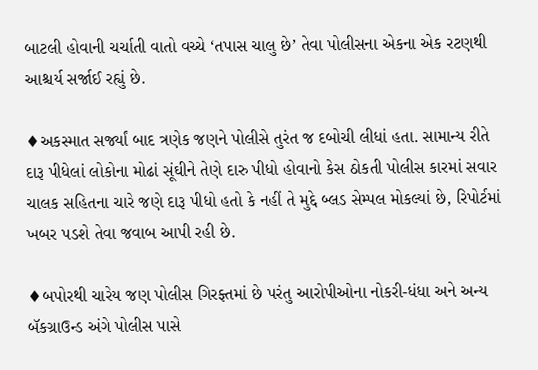બાટલી હોવાની ચર્ચાતી વાતો વચ્ચે ‘તપાસ ચાલુ છે’ તેવા પોલીસના એકના એક રટણથી આશ્ચર્ય સર્જાઈ રહ્યું છે.

♦અકસ્માત સર્જ્યાં બાદ ત્રણેક જણને પોલીસે તુરંત જ દબોચી લીધાં હતા. સામાન્ય રીતે દારૂ પીધેલાં લોકોના મોઢાં સૂંઘીને તેણે દારુ પીધો હોવાનો કેસ ઠોકતી પોલીસ કારમાં સવાર ચાલક સહિતના ચારે જણે દારૂ પીધો હતો કે નહીં તે મુદ્દે બ્લડ સેમ્પલ મોકલ્યાં છે, રિપોર્ટમાં ખબર પડશે તેવા જવાબ આપી રહી છે.

♦બપોરથી ચારેય જણ પોલીસ ગિરફ્તમાં છે પરંતુ આરોપીઓના નોકરી-ધંધા અને અન્ય બૅકગ્રાઉન્ડ અંગે પોલીસ પાસે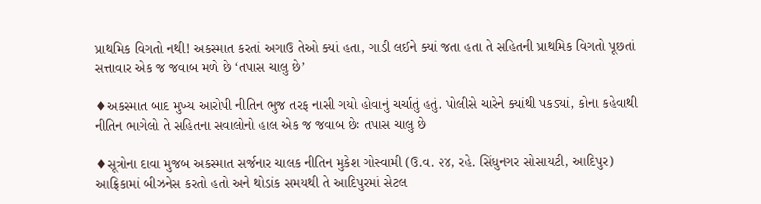પ્રાથમિક વિગતો નથી! અકસ્માત કરતાં અગાઉ તેઓ ક્યાં હતા, ગાડી લઈને ક્યાં જતા હતા તે સહિતની પ્રાથમિક વિગતો પૂછતાં સત્તાવાર એક જ જવાબ મળે છે ‘તપાસ ચાલુ છે’

♦અકસ્માત બાદ મુખ્ય આરોપી નીતિન ભુજ તરફ નાસી ગયો હોવાનું ચર્ચાતું હતું. પોલીસે ચારેને ક્યાંથી પકડ્યાં, કોના કહેવાથી નીતિન ભાગેલો તે સહિતના સવાલોનો હાલ એક જ જવાબ છેઃ તપાસ ચાલુ છે

♦સૂત્રોના દાવા મુજબ અકસ્માત સર્જનાર ચાલક નીતિન મુકેશ ગોસ્વામી (ઉ.વ. ૨૪, રહે. સિંધુનગર સોસાયટી, આદિપુર) આફ્રિકામાં બીઝનેસ કરતો હતો અને થોડાંક સમયથી તે આદિપુરમાં સેટલ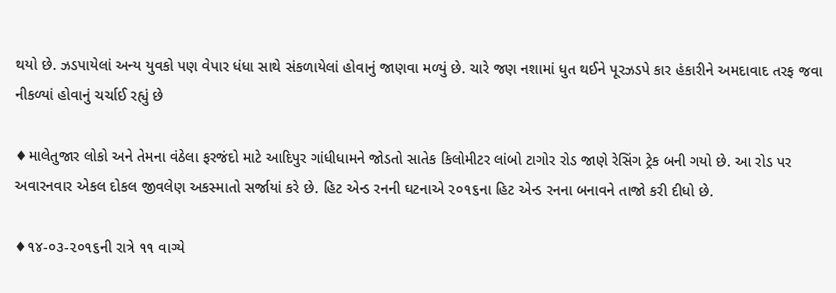થયો છે. ઝડપાયેલાં અન્ય યુવકો પણ વેપાર ધંધા સાથે સંકળાયેલાં હોવાનું જાણવા મળ્યું છે. ચારે જણ નશામાં ધુત થઈને પૂરઝડપે કાર હંકારીને અમદાવાદ તરફ જવા નીકળ્યાં હોવાનું ચર્ચાઈ રહ્યું છે

♦માલેતુજાર લોકો અને તેમના વંઠેલા ફરજંદો માટે આદિપુર ગાંધીધામને જોડતો સાતેક કિલોમીટર લાંબો ટાગોર રોડ જાણે રેસિંગ ટ્રેક બની ગયો છે. આ રોડ પર અવારનવાર એકલ દોકલ જીવલેણ અકસ્માતો સર્જાયાં કરે છે. હિટ એન્ડ રનની ઘટનાએ ૨૦૧૬ના હિટ એન્ડ રનના બનાવને તાજો કરી દીધો છે.

♦૧૪-૦૩-૨૦૧૬ની રાત્રે ૧૧ વાગ્યે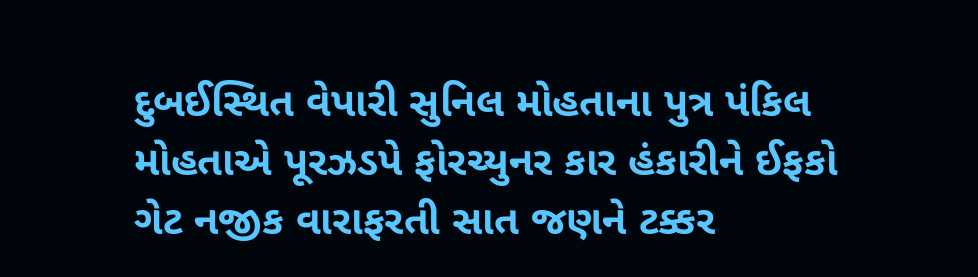દુબઈસ્થિત વેપારી સુનિલ મોહતાના પુત્ર પંકિલ મોહતાએ પૂરઝડપે ફોરચ્યુનર કાર હંકારીને ઈફકો ગેટ નજીક વારાફરતી સાત જણને ટક્કર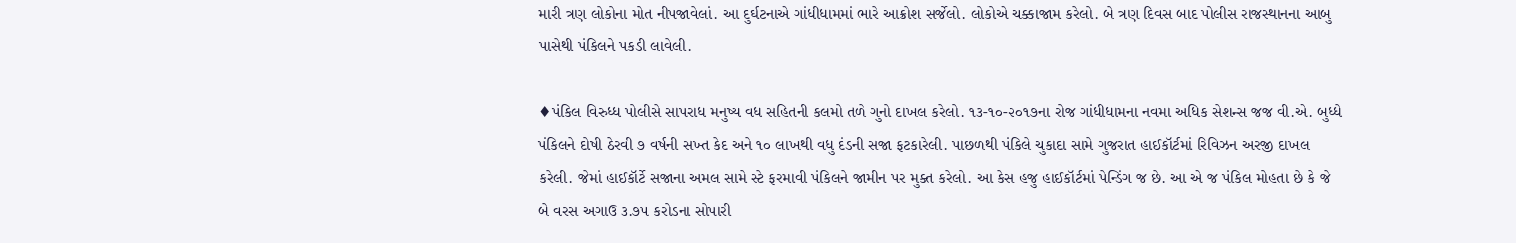મારી ત્રણ લોકોના મોત નીપજાવેલાં. આ દુર્ઘટનાએ ગાંધીધામમાં ભારે આક્રોશ સર્જેલો. લોકોએ ચક્કાજામ કરેલો. બે ત્રણ દિવસ બાદ પોલીસ રાજસ્થાનના આબુ પાસેથી પંકિલને પકડી લાવેલી.

♦પંકિલ વિરુધ્ધ પોલીસે સાપરાધ મનુષ્ય વધ સહિતની કલમો તળે ગુનો દાખલ કરેલો. ૧૩-૧૦-૨૦૧૭ના રોજ ગાંધીધામના નવમા અધિક સેશન્સ જજ વી.એ. બુધ્ધે પંકિલને દોષી ઠેરવી ૭ વર્ષની સખ્ત કેદ અને ૧૦ લાખથી વધુ દંડની સજા ફટકારેલી. પાછળથી પંકિલે ચુકાદા સામે ગુજરાત હાઈકૉર્ટમાં રિવિઝન અરજી દાખલ કરેલી. જેમાં હાઈકૉર્ટે સજાના અમલ સામે સ્ટે ફરમાવી પંકિલને જામીન પર મુક્ત કરેલો. આ કેસ હજુ હાઈકૉર્ટમાં પેન્ડિંગ જ છે. આ એ જ પંકિલ મોહતા છે કે જે બે વરસ અગાઉ ૩.૭૫ કરોડના સોપારી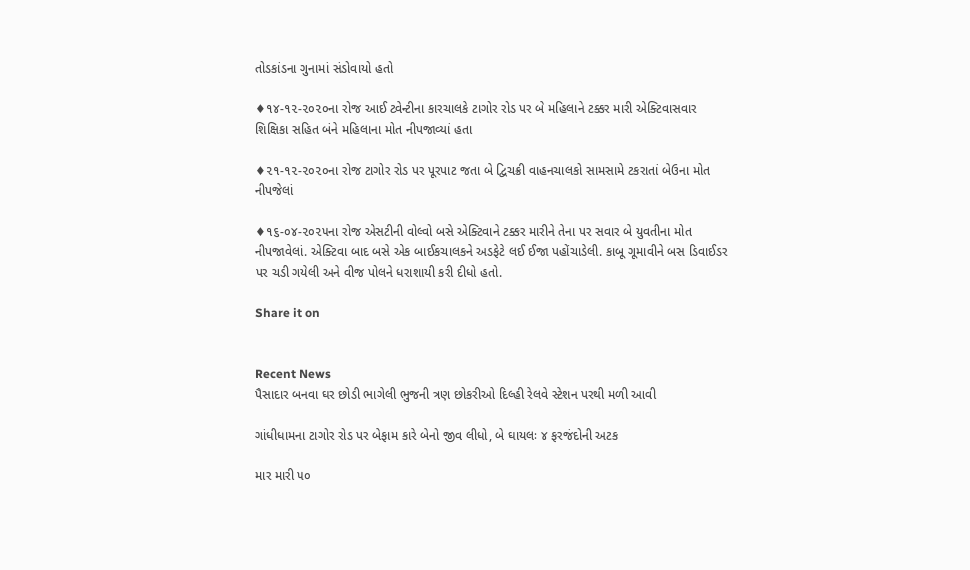તોડકાંડના ગુનામાં સંડોવાયો હતો

♦૧૪-૧૨-૨૦૨૦ના રોજ આઈ ટ્વેન્ટીના કારચાલકે ટાગોર રોડ પર બે મહિલાને ટક્કર મારી એક્ટિવાસવાર શિક્ષિકા સહિત બંને મહિલાના મોત નીપજાવ્યાં હતા

♦૨૧-૧૨-૨૦૨૦ના રોજ ટાગોર રોડ પર પૂરપાટ જતા બે દ્વિચક્રી વાહનચાલકો સામસામે ટકરાતાં બેઉના મોત નીપજેલાં

♦૧૬-૦૪-૨૦૨૫ના રોજ એસટીની વોલ્વો બસે એક્ટિવાને ટક્કર મારીને તેના પર સવાર બે યુવતીના મોત નીપજાવેલાં. એક્ટિવા બાદ બસે એક બાઈકચાલકને અડફેટે લઈ ઈજા પહોંચાડેલી. કાબૂ ગૂમાવીને બસ ડિવાઈડર પર ચડી ગયેલી અને વીજ પોલને ધરાશાયી કરી દીધો હતો.

Share it on


Recent News
પૈસાદાર બનવા ઘર છોડી ભાગેલી ભુજની ત્રણ છોકરીઓ દિલ્હી રેલવે સ્ટેશન પરથી મળી આવી

ગાંધીધામના ટાગોર રોડ પર બેફામ કારે બેનો જીવ લીધો, બે ઘાયલઃ ૪ ફરજંદોની અટક

માર મારી ૫૦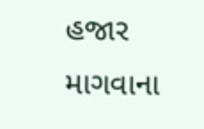હજાર માગવાના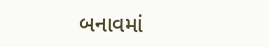બનાવમાં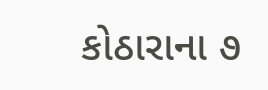કોઠારાના ૭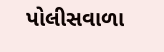પોલીસવાળા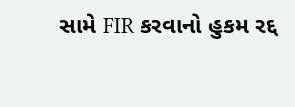સામે FIR કરવાનો હુકમ રદ્દ